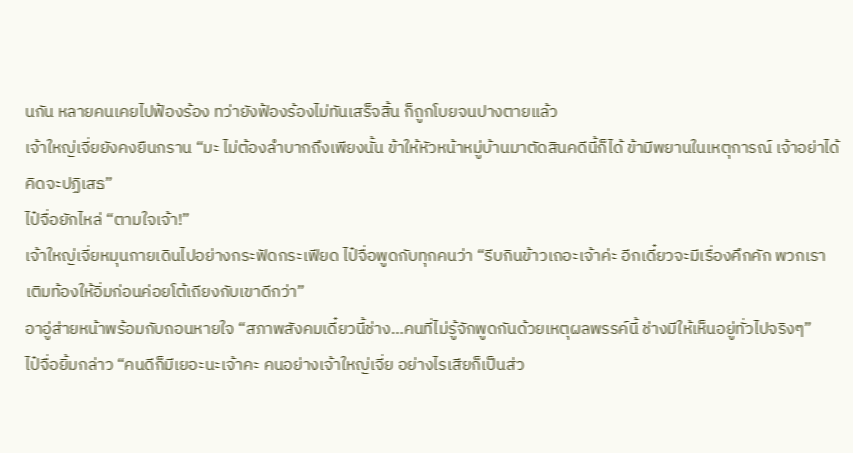นกัน หลายคนเคยไปฟ้องร้อง ทว่ายังฟ้องร้องไม่ทันเสร็จสิ้น ก็ถูกโบยจนปางตายแล้ว
เจ้าใหญ่เจี่ยยังคงยืนกราน “มะ ไม่ต้องลำบากถึงเพียงนั้น ข้าให้หัวหน้าหมู่บ้านมาตัดสินคดีนี้ก็ได้ ข้ามีพยานในเหตุการณ์ เจ้าอย่าได้คิดจะปฏิเสธ”
ไป๋จื่อยักไหล่ “ตามใจเจ้า!”
เจ้าใหญ่เจี่ยหมุนกายเดินไปอย่างกระฟัดกระเฟียด ไป๋จื่อพูดกับทุกคนว่า “รีบกินข้าวเถอะเจ้าค่ะ อีกเดี๋ยวจะมีเรื่องคึกคัก พวกเราเติมท้องให้อิ่มก่อนค่อยโต้เถียงกับเขาดีกว่า”
อาอู่ส่ายหน้าพร้อมกับถอนหายใจ “สภาพสังคมเดี๋ยวนี้ช่าง…คนที่ไม่รู้จักพูดกันด้วยเหตุผลพรรค์นี้ ช่างมีให้เห็นอยู่ทั่วไปจริงๆ”
ไป๋จื่อยิ้มกล่าว “คนดีก็มีเยอะนะเจ้าคะ คนอย่างเจ้าใหญ่เจี่ย อย่างไรเสียก็เป็นส่ว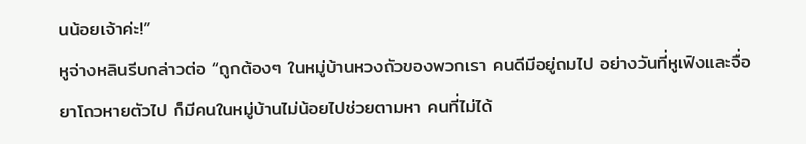นน้อยเจ้าค่ะ!”
หูจ่างหลินรีบกล่าวต่อ “ถูกต้องๆ ในหมู่บ้านหวงถัวของพวกเรา คนดีมีอยู่ถมไป อย่างวันที่หูเฟิงและจื่อยาโถวหายตัวไป ก็มีคนในหมู่บ้านไม่น้อยไปช่วยตามหา คนที่ไม่ได้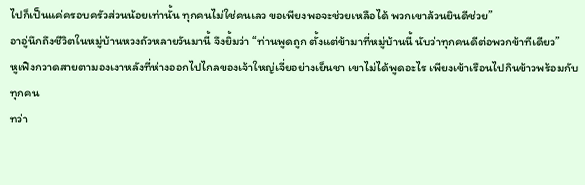ไปก็เป็นแค่ครอบครัวส่วนน้อยเท่านั้น ทุกคนไม่ใช่คนเลว ขอเพียงพอจะช่วยเหลือได้ พวกเขาล้วนยินดีช่วย”
อาอู่นึกถึงชีวิตในหมู่บ้านหวงถัวหลายวันมานี้ จึงยิ้มว่า “ท่านพูดถูก ตั้งแต่ข้ามาที่หมู่บ้านนี้ นับว่าทุกคนดีต่อพวกข้าทีเดียว”
หูเฟิงกวาดสายตามองเงาหลังที่ห่างออกไปไกลของเจ้าใหญ่เจี่ยอย่างเย็นชา เขาไม่ได้พูดอะไร เพียงเข้าเรือนไปกินข้าวพร้อมกับทุกคน
ทว่า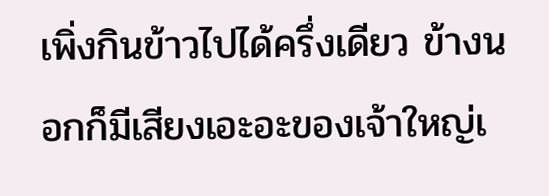เพิ่งกินข้าวไปได้ครึ่งเดียว ข้างนอกก็มีเสียงเอะอะของเจ้าใหญ่เ